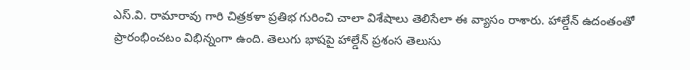ఎస్.వి. రామారావు గారి చిత్రకళా ప్రతిభ గురించి చాలా విశేషాలు తెలిసేలా ఈ వ్యాసం రాశారు. హాల్డేన్ ఉదంతంతో ప్రారంభించటం విభిన్నంగా ఉంది. తెలుగు భాషపై హాల్డేన్ ప్రశంస తెలుసు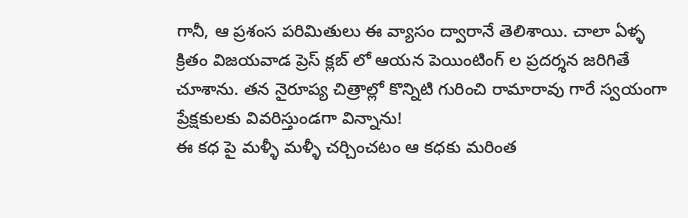గానీ, ఆ ప్రశంస పరిమితులు ఈ వ్యాసం ద్వారానే తెలిశాయి. చాలా ఏళ్ళ క్రితం విజయవాడ ప్రెస్ క్లబ్ లో ఆయన పెయింటింగ్ ల ప్రదర్శన జరిగితే చూశాను. తన నైరూప్య చిత్రాల్లో కొన్నిటి గురించి రామారావు గారే స్వయంగా ప్రేక్షకులకు వివరిస్తుండగా విన్నాను!
ఈ కధ పై మళ్ళీ మళ్ళీ చర్చించటం ఆ కధకు మరింత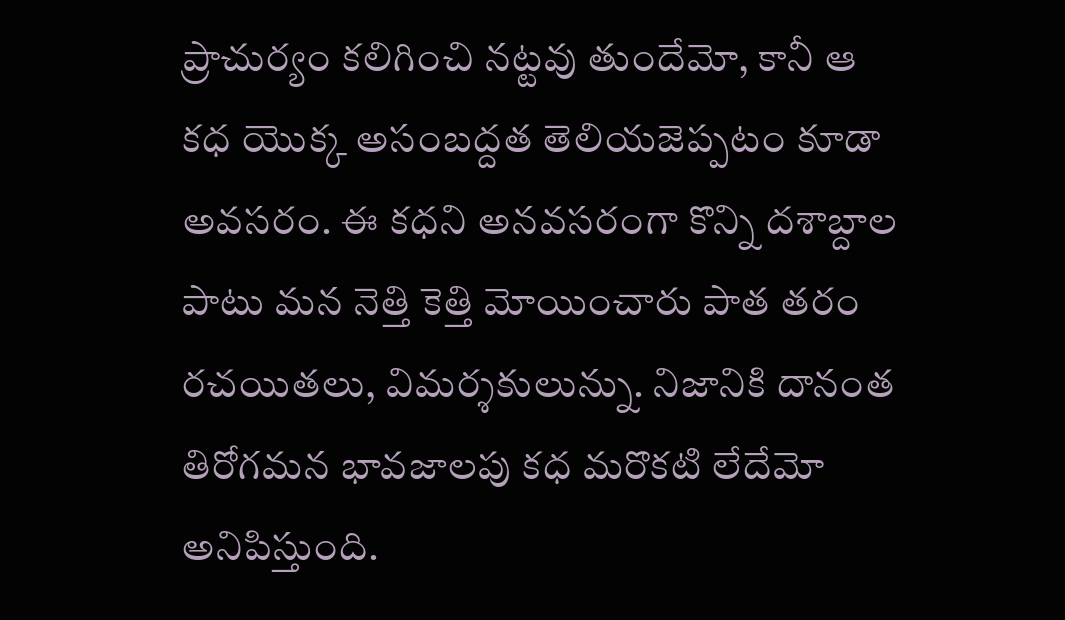ప్రాచుర్యం కలిగించి నట్టవు తుందేమో, కానీ ఆ కధ యొక్క అసంబద్దత తెలియజెప్పటం కూడా అవసరం. ఈ కధని అనవసరంగా కొన్ని దశాబ్దాల పాటు మన నెత్తి కెత్తి మోయించారు పాత తరం రచయితలు, విమర్శకులున్ను. నిజానికి దానంత తిరోగమన భావజాలపు కధ మరొకటి లేదేమో అనిపిస్తుంది.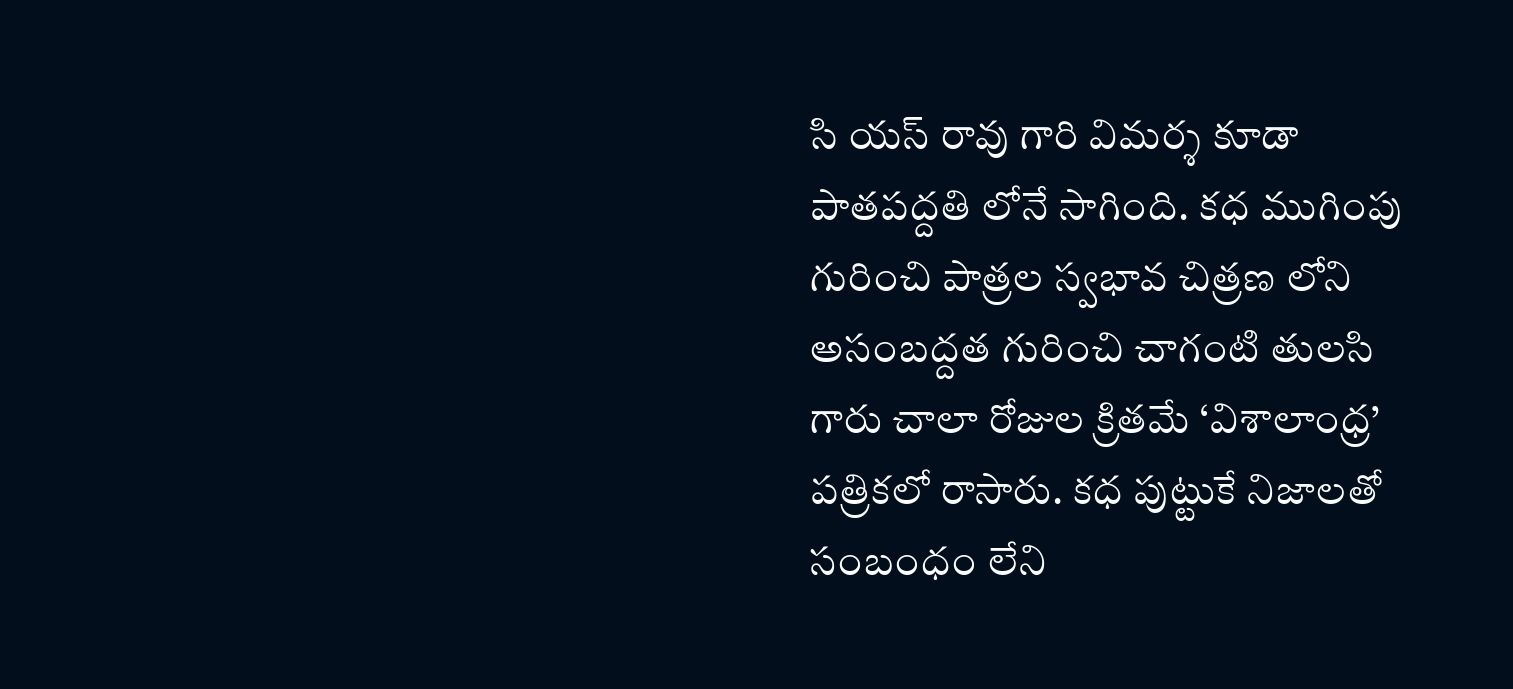సి యస్ రావు గారి విమర్శ కూడా పాతపద్దతి లోనే సాగింది. కధ ముగింపు గురించి పాత్రల స్వభావ చిత్రణ లోని అసంబద్దత గురించి చాగంటి తులసి గారు చాలా రోజుల క్రితమే ‘విశాలాంధ్ర’ పత్రికలో రాసారు. కధ పుట్టుకే నిజాలతో సంబంధం లేని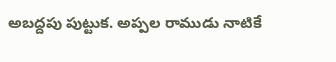అబద్దపు పుట్టుక. అప్పల రాముడు నాటికే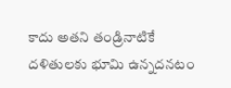కాదు అతని తండ్రినాటికే దళితులకు భూమి ఉన్నదనటం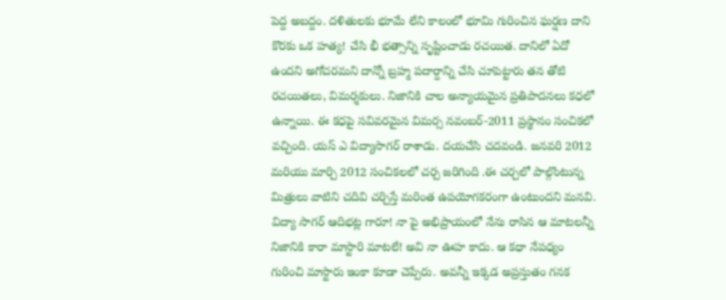పెద్ద అబద్దం. దళితులకు భూమే లేని కాలంలో భూమి గురించిన ఘర్షణ దాని కొరకు ఒక హత్య! చేసి భీ భత్సాన్ని సృష్టించాడు రచయిత. దానిలో ఏదో ఉందని అగోచరమని దాన్నో బ్రహ్మ పదార్దాన్ని చేసి చూపెట్టారు తన తోటి రచయితలు, విమర్శకులు. నిజానికి చాల అన్యాయమైన ప్రతిపాదనలు కధలో ఉన్నాయి. ఈ కధపై సవివరమైన విమర్స నవంబర్-2011 ప్రస్థానం సంచికలో వచ్చింది. యస్ ఎ విద్యాసాగర్ రాశాడు. దయచేసి చదవండి. జనవరి 2012 మరియు మార్చి 2012 సంచికలలో చర్చ జరిగింది .ఈ చర్చలో పాల్గొంటున్న మిత్రులు వాటిని చదివి చర్చిస్తే మరింత ఉపయోగకరంగా ఉంటుందని మనవి.
విద్యా సాగర్ ఆదిభట్ల గారూ! నా పై అభిప్రాయంలో నేను రాసిన ఆ మాటలన్నీ నిజానికి కారా మాస్టారి మాటలే! అవి నా ఊహ కాదు. ఆ కధా నేపధ్యం గురించి మాస్టారు ఇంకా కూడా చెప్పేరు. అవన్నీ ఇక్కడ అప్రస్తుతం గనక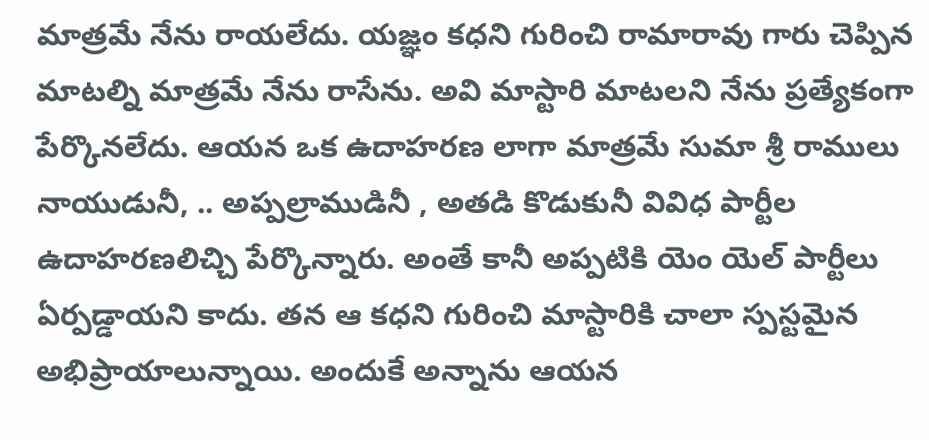మాత్రమే నేను రాయలేదు. యజ్ఞం కధని గురించి రామారావు గారు చెప్పిన మాటల్ని మాత్రమే నేను రాసేను. అవి మాస్టారి మాటలని నేను ప్రత్యేకంగా పేర్కొనలేదు. ఆయన ఒక ఉదాహరణ లాగా మాత్రమే సుమా శ్రీ రాములు నాయుడునీ, .. అప్పల్రాముడినీ , అతడి కొడుకునీ వివిధ పార్టీల ఉదాహరణలిచ్చి పేర్కొన్నారు. అంతే కానీ అప్పటికి యెం యెల్ పార్టీలు ఏర్పడ్డాయని కాదు. తన ఆ కధని గురించి మాస్టారికి చాలా స్పస్టమైన అభిప్రాయాలున్నాయి. అందుకే అన్నాను ఆయన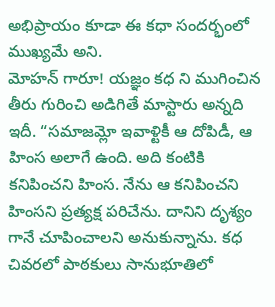అభిప్రాయం కూడా ఈ కధా సందర్భంలో ముఖ్యమే అని.
మోహన్ గారూ! యజ్ఞం కధ ని ముగించిన తీరు గురించి అడిగితే మాస్టారు అన్నది ఇదీ. “సమాజమ్లో ఇవాళ్టికీ ఆ దోపిడీ, ఆ హింస అలాగే ఉంది. అది కంటికి కనిపించని హింస. నేను ఆ కనిపించని హింసని ప్రత్యక్ష పరిచేను. దానిని దృశ్యం గానే చూపించాలని అనుకున్నాను. కధ చివరలో పాఠకులు సానుభూతిలో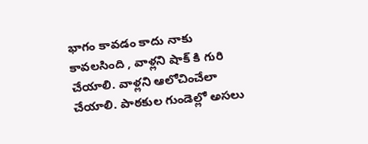భాగం కావడం కాదు నాకు కావలసింది , వాళ్లని షాక్ కి గురి చేయాలి. వాళ్లని ఆలోచించేలా చేయాలి. పాఠకుల గుండెల్లో అసలు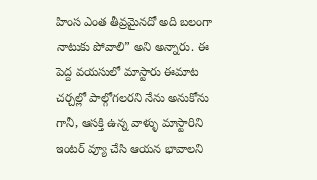హింస ఎంత తీవ్రమైనదో అది బలంగా నాటుకు పోవాలి” అని అన్నారు. ఈ పెద్ద వయసులో మాస్టారు ఈమాట చర్చల్లో పాల్గోగలరని నేను అనుకోను గానీ, ఆసక్తి ఉన్న వాళ్ళు మాస్టారిని ఇంటర్ వ్యూ చేసి ఆయన భావాలని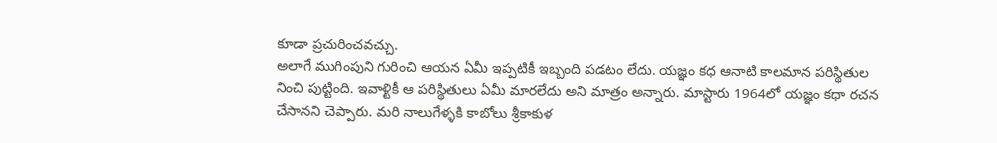కూడా ప్రచురించవచ్చు.
అలాగే ముగింపుని గురించి ఆయన ఏమీ ఇప్పటికీ ఇబ్బంది పడటం లేదు. యజ్ఞం కధ ఆనాటి కాలమాన పరిస్థితుల నించి పుట్టింది. ఇవాళ్టికీ ఆ పరిస్థితులు ఏమీ మారలేదు అని మాత్రం అన్నారు. మాస్టారు 1964లో యజ్ఞం కధా రచన చేసానని చెప్పారు. మరి నాలుగేళ్ళకి కాబోలు శ్రీకాకుళ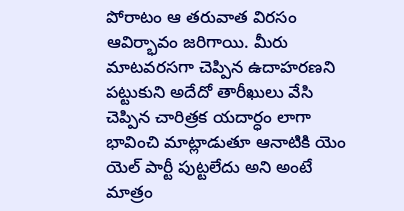పోరాటం ఆ తరువాత విరసం ఆవిర్భావం జరిగాయి. మీరు మాటవరసగా చెప్పిన ఉదాహరణని పట్టుకుని అదేదో తారీఖులు వేసి చెప్పిన చారిత్రక యదార్ధం లాగా భావించి మాట్లాడుతూ ఆనాటికి యెం యెల్ పార్టీ పుట్టలేదు అని అంటే మాత్రం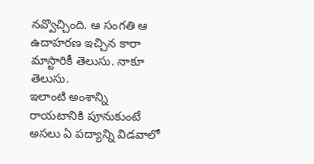నవ్వొచ్చింది. ఆ సంగతి ఆ ఉదాహరణ ఇచ్చిన కారా మాస్టారికీ తెలుసు. నాకూ తెలుసు.
ఇలాంటి అంశాన్ని రాయటానికి పూనుకుంటే అసలు ఏ పద్యాన్ని విడవాలో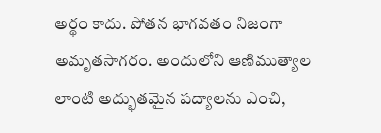అర్థం కాదు. పోతన భాగవతం నిజంగా అమృతసాగరం. అందులోని ఆణిముత్యాల లాంటి అద్భుతమైన పద్యాలను ఎంచి,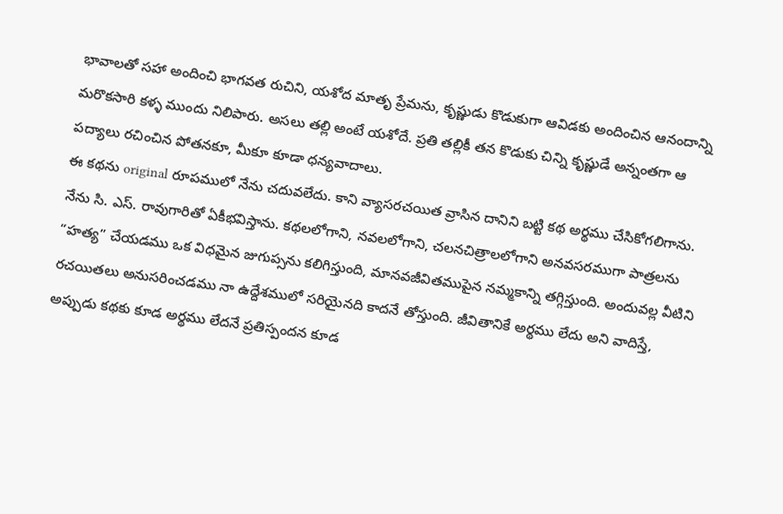భావాలతో సహా అందించి భాగవత రుచిని, యశోద మాతృ ప్రేమను, కృష్ణుడు కొడుకుగా ఆవిడకు అందించిన ఆనందాన్ని మరొకసారి కళ్ళ ముందు నిలిపారు. అసలు తల్లి అంటే యశోదే. ప్రతి తల్లికీ తన కొడుకు చిన్ని కృష్ణుడే అన్నంతగా ఆ పద్యాలు రచించిన పోతనకూ, మీకూ కూడా ధన్యవాదాలు.
ఈ కథను original రూపములో నేను చదువలేదు. కాని వ్యాసరచయిత వ్రాసిన దానిని బట్టి కథ అర్థము చేసికోగలిగాను. నేను సి. ఎస్. రావుగారితో ఏకీభవిస్తాను. కథలలోగాని, నవలలోగాని, చలనచిత్రాలలోగాని అనవసరముగా పాత్రలను “హత్య” చేయడము ఒక విధమైన జుగుప్సను కలిగిస్తుంది, మానవజీవితముపైన నమ్మకాన్ని తగ్గిస్తుంది. అందువల్ల వీటిని రచయితలు అనుసరించడము నా ఉద్దేశములో సరియైనది కాదనే తోస్తుంది. జీవితానికే అర్థము లేదు అని వాదిస్తే, అప్పుడు కథకు కూడ అర్థము లేదనే ప్రతిస్పందన కూడ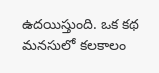ఉదయిస్తుంది. ఒక కథ మనసులో కలకాలం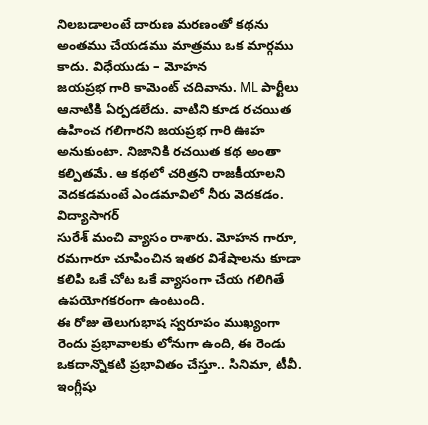నిలబడాలంటే దారుణ మరణంతో కథను అంతము చేయడము మాత్రము ఒక మార్గము కాదు. విధేయుడు – మోహన
జయప్రభ గారి కామెంట్ చదివాను. ML పార్టీలు ఆనాటికి ఏర్పడలేదు. వాటిని కూడ రచయిత ఉహించ గలిగారని జయప్రభ గారి ఊహ అనుకుంటా. నిజానికి రచయిత కథ అంతా కల్పితమే. ఆ కథలో చరిత్రని రాజకీయాలని వెదకడమంటే ఎండమావిలో నీరు వెదకడం.
విద్యాసాగర్
సురేశ్ మంచి వ్యాసం రాశారు. మోహన గారూ, రమగారూ చూపించిన ఇతర విశేషాలను కూడా కలిపి ఒకే చోట ఒకే వ్యాసంగా చేయ గలిగితే ఉపయోగకరంగా ఉంటుంది.
ఈ రోజు తెలుగుభాష స్వరూపం ముఖ్యంగా రెందు ప్రభావాలకు లోనుగా ఉంది, ఈ రెండు ఒకదాన్నొకటి ప్రభావితం చేస్తూ.. సినిమా, టీవీ. ఇంగ్లీషు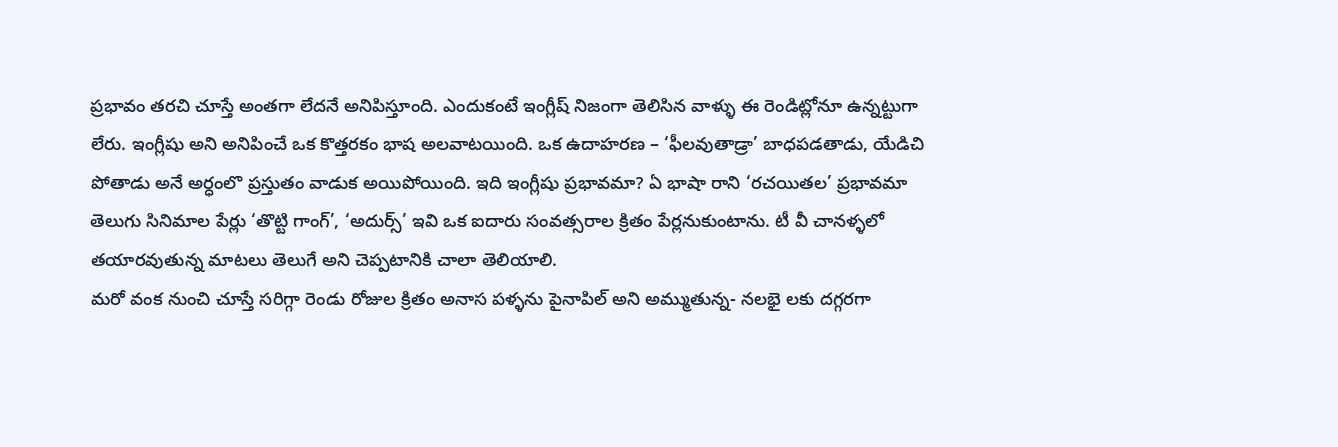ప్రభావం తరచి చూస్తే అంతగా లేదనే అనిపిస్తూంది. ఎందుకంటే ఇంగ్లీష్ నిజంగా తెలిసిన వాళ్ళు ఈ రెండిట్లోనూ ఉన్నట్టుగా లేరు. ఇంగ్లీషు అని అనిపించే ఒక కొత్తరకం భాష అలవాటయింది. ఒక ఉదాహరణ – ‘ఫీలవుతాడ్రా’ బాధపడతాడు, యేడిచి పోతాడు అనే అర్ధంలొ ప్రస్తుతం వాడుక అయిపోయింది. ఇది ఇంగ్లీషు ప్రభావమా? ఏ భాషా రాని ‘రచయితల’ ప్రభావమా తెలుగు సినిమాల పేర్లు ‘తొట్టి గాంగ్’, ‘అదుర్స్’ ఇవి ఒక ఐదారు సంవత్సరాల క్రితం పేర్లనుకుంటాను. టీ వీ చానళ్ళలో తయారవుతున్న మాటలు తెలుగే అని చెప్పటానికి చాలా తెలియాలి.
మరో వంక నుంచి చూస్తే సరిగ్గా రెండు రోజుల క్రితం అనాస పళ్ళను పైనాపిల్ అని అమ్ముతున్న- నలభై లకు దగ్గరగా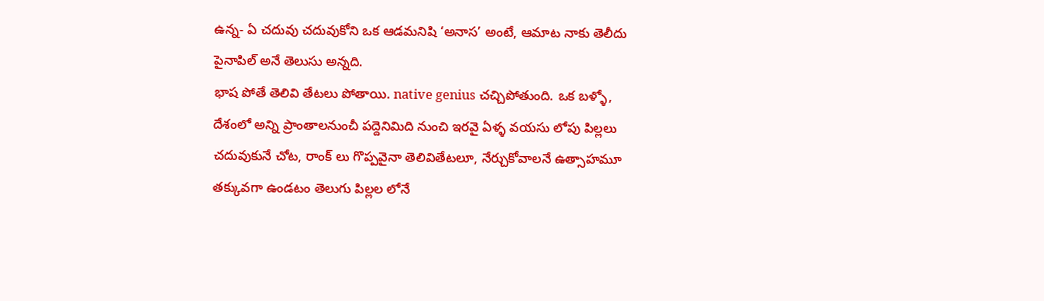ఉన్న- ఏ చదువు చదువుకోని ఒక ఆడమనిషి ‘అనాస’ అంటే, ఆమాట నాకు తెలీదు పైనాపిల్ అనే తెలుసు అన్నది.
భాష పోతే తెలివి తేటలు పోతాయి. native genius చచ్చిపోతుంది. ఒక బళ్ళో, దేశంలో అన్ని ప్రాంతాలనుంచీ పద్దెనిమిది నుంచి ఇరవై ఏళ్ళ వయసు లోపు పిల్లలు చదువుకునే చోట, రాంక్ లు గొప్పవైనా తెలివితేటలూ, నేర్చుకోవాలనే ఉత్సాహమూ తక్కువగా ఉండటం తెలుగు పిల్లల లోనే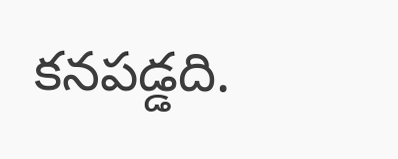కనపడ్డది.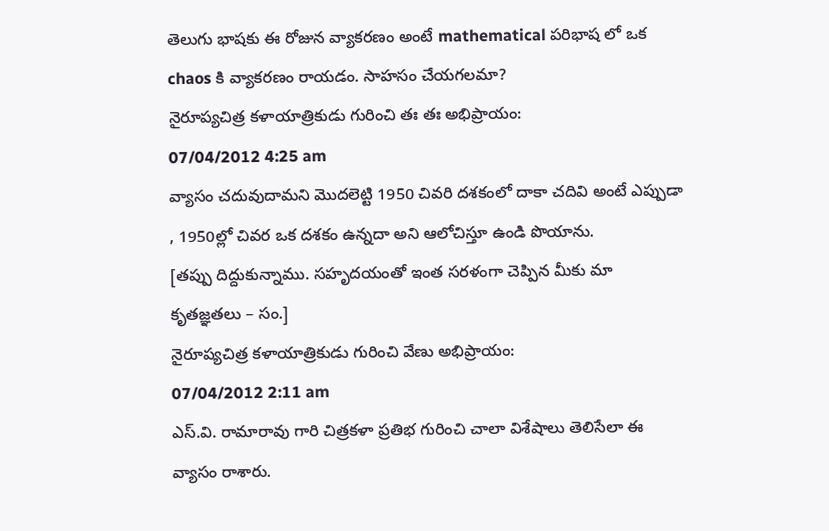తెలుగు భాషకు ఈ రోజున వ్యాకరణం అంటే mathematical పరిభాష లో ఒక chaos కి వ్యాకరణం రాయడం. సాహసం చేయగలమా?
నైరూప్యచిత్ర కళాయాత్రికుడు గురించి తః తః అభిప్రాయం:
07/04/2012 4:25 am
వ్యాసం చదువుదామని మొదలెట్టి 1950 చివరి దశకంలో దాకా చదివి అంటే ఎప్పుడా , 1950ల్లో చివర ఒక దశకం ఉన్నదా అని ఆలోచిస్తూ ఉండి పొయాను.
[తప్పు దిద్దుకున్నాము. సహృదయంతో ఇంత సరళంగా చెప్పిన మీకు మా కృతజ్ఞతలు – సం.]
నైరూప్యచిత్ర కళాయాత్రికుడు గురించి వేణు అభిప్రాయం:
07/04/2012 2:11 am
ఎస్.వి. రామారావు గారి చిత్రకళా ప్రతిభ గురించి చాలా విశేషాలు తెలిసేలా ఈ వ్యాసం రాశారు.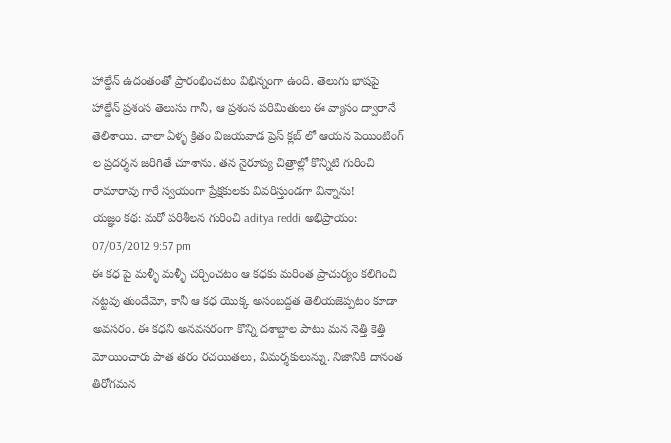హాల్డేన్ ఉదంతంతో ప్రారంభించటం విభిన్నంగా ఉంది. తెలుగు భాషపై హాల్డేన్ ప్రశంస తెలుసు గానీ, ఆ ప్రశంస పరిమితులు ఈ వ్యాసం ద్వారానే తెలిశాయి. చాలా ఏళ్ళ క్రితం విజయవాడ ప్రెస్ క్లబ్ లో ఆయన పెయింటింగ్ ల ప్రదర్శన జరిగితే చూశాను. తన నైరూప్య చిత్రాల్లో కొన్నిటి గురించి రామారావు గారే స్వయంగా ప్రేక్షకులకు వివరిస్తుండగా విన్నాను!
యజ్ఞం కథ: మరో పరిశీలన గురించి aditya reddi అభిప్రాయం:
07/03/2012 9:57 pm
ఈ కధ పై మళ్ళీ మళ్ళీ చర్చించటం ఆ కధకు మరింత ప్రాచుర్యం కలిగించి నట్టవు తుందేమో, కానీ ఆ కధ యొక్క అసంబద్దత తెలియజెప్పటం కూడా అవసరం. ఈ కధని అనవసరంగా కొన్ని దశాబ్దాల పాటు మన నెత్తి కెత్తి మోయించారు పాత తరం రచయితలు, విమర్శకులున్ను. నిజానికి దానంత తిరోగమన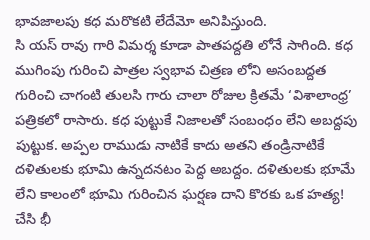భావజాలపు కధ మరొకటి లేదేమో అనిపిస్తుంది.
సి యస్ రావు గారి విమర్శ కూడా పాతపద్దతి లోనే సాగింది. కధ ముగింపు గురించి పాత్రల స్వభావ చిత్రణ లోని అసంబద్దత గురించి చాగంటి తులసి గారు చాలా రోజుల క్రితమే ‘విశాలాంధ్ర’ పత్రికలో రాసారు. కధ పుట్టుకే నిజాలతో సంబంధం లేని అబద్దపు పుట్టుక. అప్పల రాముడు నాటికే కాదు అతని తండ్రినాటికే దళితులకు భూమి ఉన్నదనటం పెద్ద అబద్దం. దళితులకు భూమే లేని కాలంలో భూమి గురించిన ఘర్షణ దాని కొరకు ఒక హత్య! చేసి భీ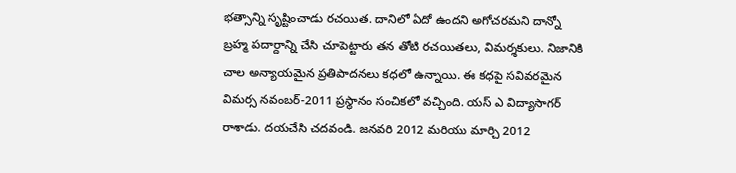భత్సాన్ని సృష్టించాడు రచయిత. దానిలో ఏదో ఉందని అగోచరమని దాన్నో బ్రహ్మ పదార్దాన్ని చేసి చూపెట్టారు తన తోటి రచయితలు, విమర్శకులు. నిజానికి చాల అన్యాయమైన ప్రతిపాదనలు కధలో ఉన్నాయి. ఈ కధపై సవివరమైన విమర్స నవంబర్-2011 ప్రస్థానం సంచికలో వచ్చింది. యస్ ఎ విద్యాసాగర్ రాశాడు. దయచేసి చదవండి. జనవరి 2012 మరియు మార్చి 2012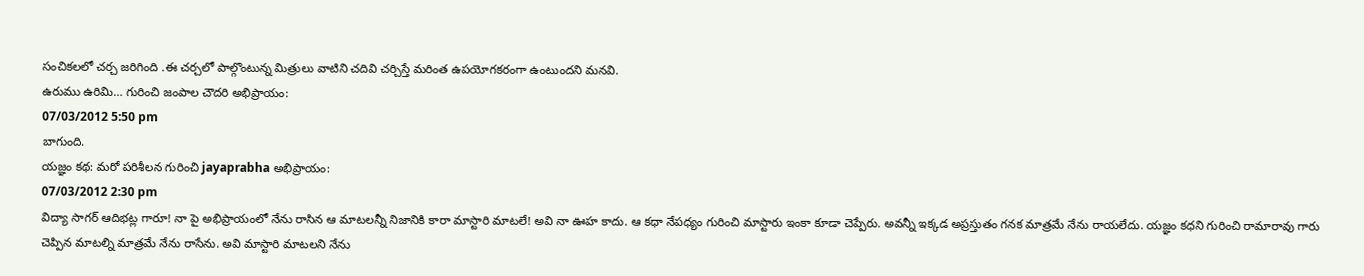సంచికలలో చర్చ జరిగింది .ఈ చర్చలో పాల్గొంటున్న మిత్రులు వాటిని చదివి చర్చిస్తే మరింత ఉపయోగకరంగా ఉంటుందని మనవి.
ఉరుము ఉరిమి… గురించి జంపాల చౌదరి అభిప్రాయం:
07/03/2012 5:50 pm
బాగుంది.
యజ్ఞం కథ: మరో పరిశీలన గురించి jayaprabha అభిప్రాయం:
07/03/2012 2:30 pm
విద్యా సాగర్ ఆదిభట్ల గారూ! నా పై అభిప్రాయంలో నేను రాసిన ఆ మాటలన్నీ నిజానికి కారా మాస్టారి మాటలే! అవి నా ఊహ కాదు. ఆ కధా నేపధ్యం గురించి మాస్టారు ఇంకా కూడా చెప్పేరు. అవన్నీ ఇక్కడ అప్రస్తుతం గనక మాత్రమే నేను రాయలేదు. యజ్ఞం కధని గురించి రామారావు గారు చెప్పిన మాటల్ని మాత్రమే నేను రాసేను. అవి మాస్టారి మాటలని నేను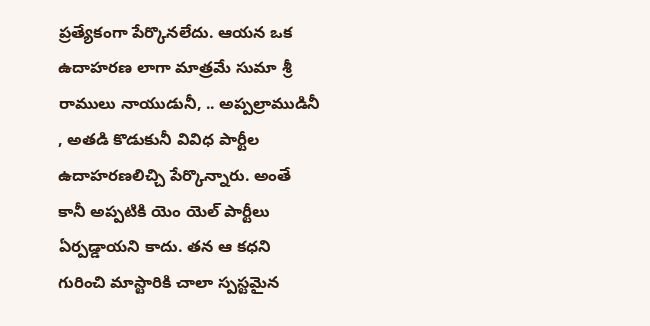ప్రత్యేకంగా పేర్కొనలేదు. ఆయన ఒక ఉదాహరణ లాగా మాత్రమే సుమా శ్రీ రాములు నాయుడునీ, .. అప్పల్రాముడినీ , అతడి కొడుకునీ వివిధ పార్టీల ఉదాహరణలిచ్చి పేర్కొన్నారు. అంతే కానీ అప్పటికి యెం యెల్ పార్టీలు ఏర్పడ్డాయని కాదు. తన ఆ కధని గురించి మాస్టారికి చాలా స్పస్టమైన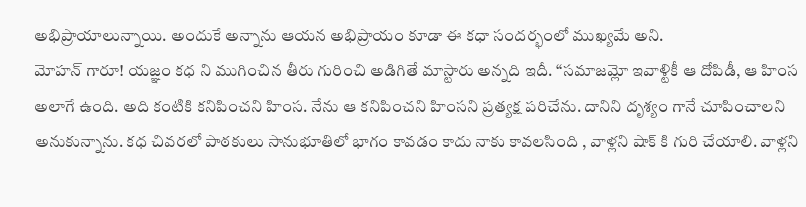అభిప్రాయాలున్నాయి. అందుకే అన్నాను ఆయన అభిప్రాయం కూడా ఈ కధా సందర్భంలో ముఖ్యమే అని.
మోహన్ గారూ! యజ్ఞం కధ ని ముగించిన తీరు గురించి అడిగితే మాస్టారు అన్నది ఇదీ. “సమాజమ్లో ఇవాళ్టికీ ఆ దోపిడీ, ఆ హింస అలాగే ఉంది. అది కంటికి కనిపించని హింస. నేను ఆ కనిపించని హింసని ప్రత్యక్ష పరిచేను. దానిని దృశ్యం గానే చూపించాలని అనుకున్నాను. కధ చివరలో పాఠకులు సానుభూతిలో భాగం కావడం కాదు నాకు కావలసింది , వాళ్లని షాక్ కి గురి చేయాలి. వాళ్లని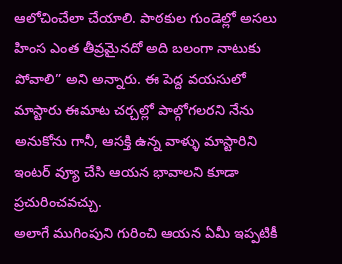ఆలోచించేలా చేయాలి. పాఠకుల గుండెల్లో అసలు హింస ఎంత తీవ్రమైనదో అది బలంగా నాటుకు పోవాలి” అని అన్నారు. ఈ పెద్ద వయసులో మాస్టారు ఈమాట చర్చల్లో పాల్గోగలరని నేను అనుకోను గానీ, ఆసక్తి ఉన్న వాళ్ళు మాస్టారిని ఇంటర్ వ్యూ చేసి ఆయన భావాలని కూడా ప్రచురించవచ్చు.
అలాగే ముగింపుని గురించి ఆయన ఏమీ ఇప్పటికీ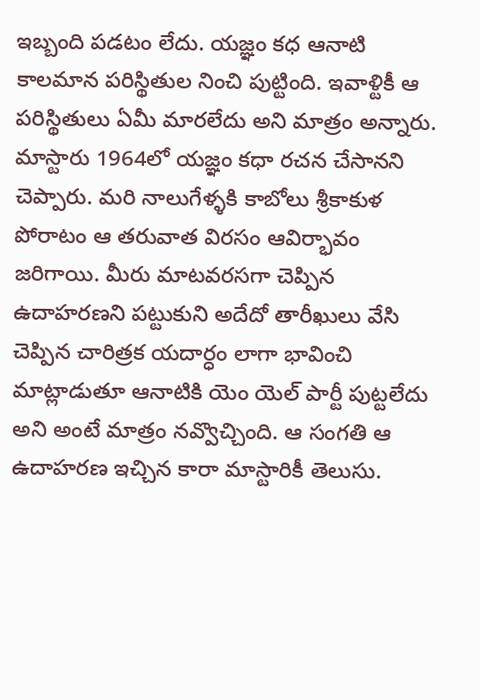ఇబ్బంది పడటం లేదు. యజ్ఞం కధ ఆనాటి కాలమాన పరిస్థితుల నించి పుట్టింది. ఇవాళ్టికీ ఆ పరిస్థితులు ఏమీ మారలేదు అని మాత్రం అన్నారు. మాస్టారు 1964లో యజ్ఞం కధా రచన చేసానని చెప్పారు. మరి నాలుగేళ్ళకి కాబోలు శ్రీకాకుళ పోరాటం ఆ తరువాత విరసం ఆవిర్భావం జరిగాయి. మీరు మాటవరసగా చెప్పిన ఉదాహరణని పట్టుకుని అదేదో తారీఖులు వేసి చెప్పిన చారిత్రక యదార్ధం లాగా భావించి మాట్లాడుతూ ఆనాటికి యెం యెల్ పార్టీ పుట్టలేదు అని అంటే మాత్రం నవ్వొచ్చింది. ఆ సంగతి ఆ ఉదాహరణ ఇచ్చిన కారా మాస్టారికీ తెలుసు.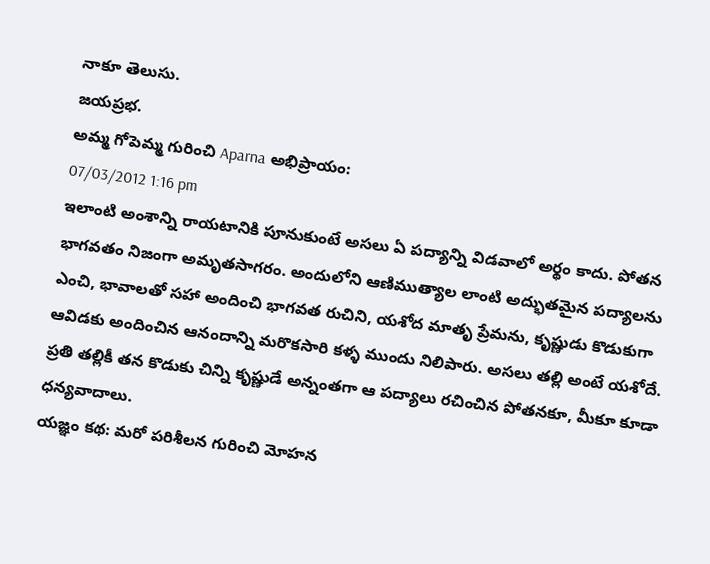నాకూ తెలుసు.
జయప్రభ.
అమ్మ గోపెమ్మ గురించి Aparna అభిప్రాయం:
07/03/2012 1:16 pm
ఇలాంటి అంశాన్ని రాయటానికి పూనుకుంటే అసలు ఏ పద్యాన్ని విడవాలో అర్థం కాదు. పోతన భాగవతం నిజంగా అమృతసాగరం. అందులోని ఆణిముత్యాల లాంటి అద్భుతమైన పద్యాలను ఎంచి, భావాలతో సహా అందించి భాగవత రుచిని, యశోద మాతృ ప్రేమను, కృష్ణుడు కొడుకుగా ఆవిడకు అందించిన ఆనందాన్ని మరొకసారి కళ్ళ ముందు నిలిపారు. అసలు తల్లి అంటే యశోదే. ప్రతి తల్లికీ తన కొడుకు చిన్ని కృష్ణుడే అన్నంతగా ఆ పద్యాలు రచించిన పోతనకూ, మీకూ కూడా ధన్యవాదాలు.
యజ్ఞం కథ: మరో పరిశీలన గురించి మోహన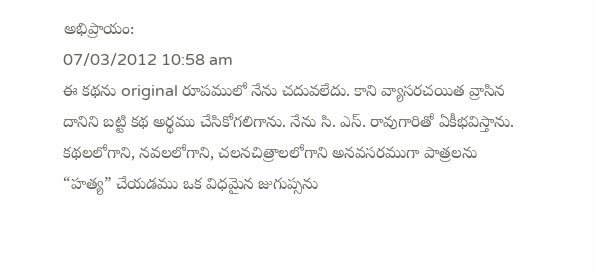అభిప్రాయం:
07/03/2012 10:58 am
ఈ కథను original రూపములో నేను చదువలేదు. కాని వ్యాసరచయిత వ్రాసిన దానిని బట్టి కథ అర్థము చేసికోగలిగాను. నేను సి. ఎస్. రావుగారితో ఏకీభవిస్తాను. కథలలోగాని, నవలలోగాని, చలనచిత్రాలలోగాని అనవసరముగా పాత్రలను “హత్య” చేయడము ఒక విధమైన జుగుప్సను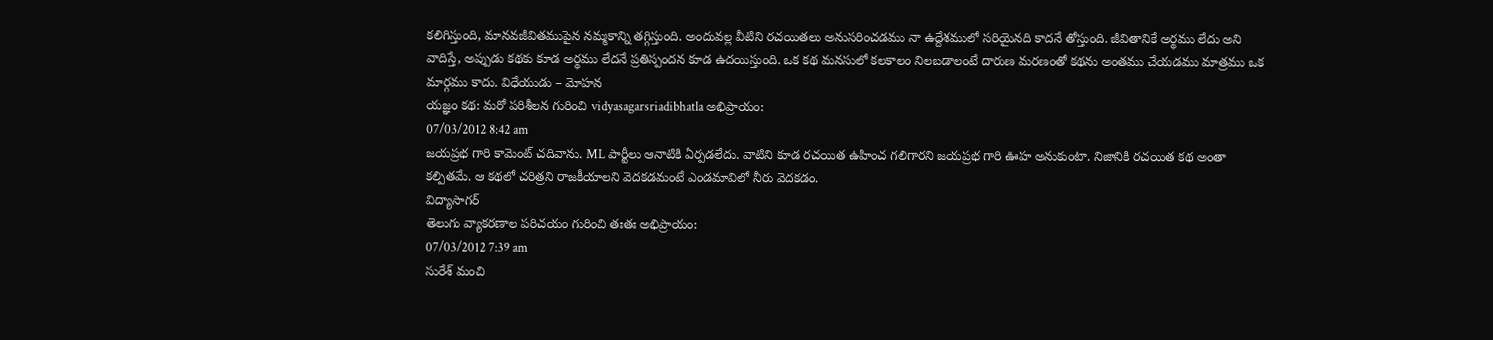కలిగిస్తుంది, మానవజీవితముపైన నమ్మకాన్ని తగ్గిస్తుంది. అందువల్ల వీటిని రచయితలు అనుసరించడము నా ఉద్దేశములో సరియైనది కాదనే తోస్తుంది. జీవితానికే అర్థము లేదు అని వాదిస్తే, అప్పుడు కథకు కూడ అర్థము లేదనే ప్రతిస్పందన కూడ ఉదయిస్తుంది. ఒక కథ మనసులో కలకాలం నిలబడాలంటే దారుణ మరణంతో కథను అంతము చేయడము మాత్రము ఒక మార్గము కాదు. విధేయుడు – మోహన
యజ్ఞం కథ: మరో పరిశీలన గురించి vidyasagarsriadibhatla అభిప్రాయం:
07/03/2012 8:42 am
జయప్రభ గారి కామెంట్ చదివాను. ML పార్టీలు ఆనాటికి ఏర్పడలేదు. వాటిని కూడ రచయిత ఉహించ గలిగారని జయప్రభ గారి ఊహ అనుకుంటా. నిజానికి రచయిత కథ అంతా కల్పితమే. ఆ కథలో చరిత్రని రాజకీయాలని వెదకడమంటే ఎండమావిలో నీరు వెదకడం.
విద్యాసాగర్
తెలుగు వ్యాకరణాల పరిచయం గురించి తఃతః అభిప్రాయం:
07/03/2012 7:39 am
సురేశ్ మంచి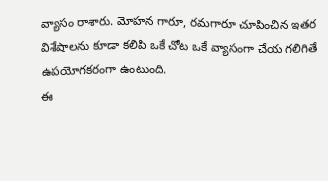వ్యాసం రాశారు. మోహన గారూ, రమగారూ చూపించిన ఇతర విశేషాలను కూడా కలిపి ఒకే చోట ఒకే వ్యాసంగా చేయ గలిగితే ఉపయోగకరంగా ఉంటుంది.
ఈ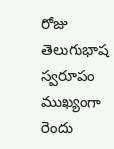రోజు తెలుగుభాష స్వరూపం ముఖ్యంగా రెందు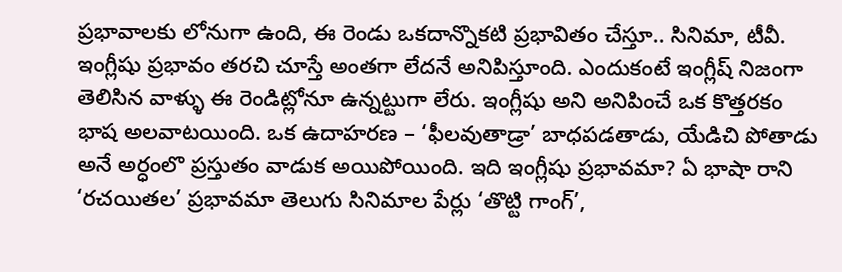ప్రభావాలకు లోనుగా ఉంది, ఈ రెండు ఒకదాన్నొకటి ప్రభావితం చేస్తూ.. సినిమా, టీవీ. ఇంగ్లీషు ప్రభావం తరచి చూస్తే అంతగా లేదనే అనిపిస్తూంది. ఎందుకంటే ఇంగ్లీష్ నిజంగా తెలిసిన వాళ్ళు ఈ రెండిట్లోనూ ఉన్నట్టుగా లేరు. ఇంగ్లీషు అని అనిపించే ఒక కొత్తరకం భాష అలవాటయింది. ఒక ఉదాహరణ – ‘ఫీలవుతాడ్రా’ బాధపడతాడు, యేడిచి పోతాడు అనే అర్ధంలొ ప్రస్తుతం వాడుక అయిపోయింది. ఇది ఇంగ్లీషు ప్రభావమా? ఏ భాషా రాని ‘రచయితల’ ప్రభావమా తెలుగు సినిమాల పేర్లు ‘తొట్టి గాంగ్’,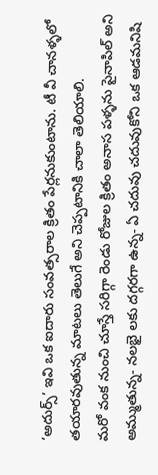‘అదుర్స్’ ఇవి ఒక ఐదారు సంవత్సరాల క్రితం పేర్లనుకుంటాను. టీ వీ చానళ్ళలో తయారవుతున్న మాటలు తెలుగే అని చెప్పటానికి చాలా తెలియాలి.
మరో వంక నుంచి చూస్తే సరిగ్గా రెండు రోజుల క్రితం అనాస పళ్ళను పైనాపిల్ అని అమ్ముతున్న- నలభై లకు దగ్గరగా ఉన్న- ఏ చదువు చదువుకోని ఒక ఆడమనిషి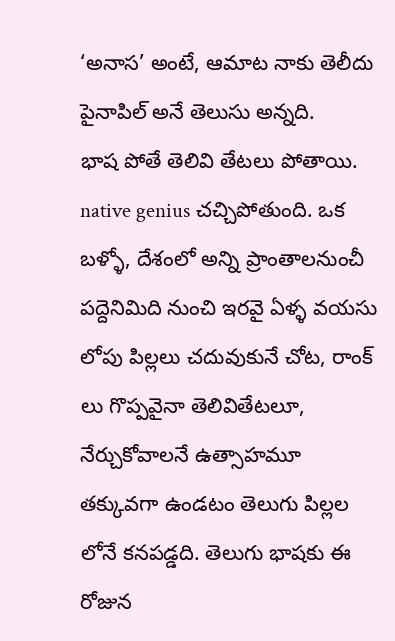‘అనాస’ అంటే, ఆమాట నాకు తెలీదు పైనాపిల్ అనే తెలుసు అన్నది.
భాష పోతే తెలివి తేటలు పోతాయి. native genius చచ్చిపోతుంది. ఒక బళ్ళో, దేశంలో అన్ని ప్రాంతాలనుంచీ పద్దెనిమిది నుంచి ఇరవై ఏళ్ళ వయసు లోపు పిల్లలు చదువుకునే చోట, రాంక్ లు గొప్పవైనా తెలివితేటలూ, నేర్చుకోవాలనే ఉత్సాహమూ తక్కువగా ఉండటం తెలుగు పిల్లల లోనే కనపడ్డది. తెలుగు భాషకు ఈ రోజున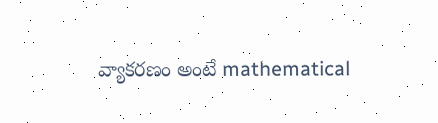వ్యాకరణం అంటే mathematical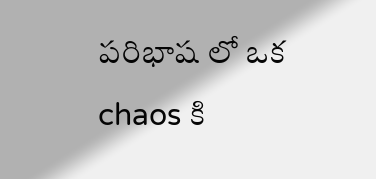పరిభాష లో ఒక chaos కి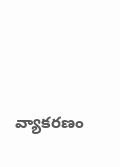వ్యాకరణం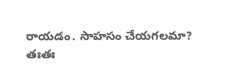రాయడం. సాహసం చేయగలమా?
తఃతః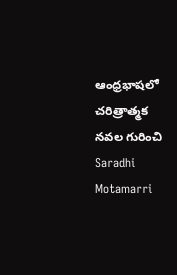ఆంధ్రభాషలో చరిత్రాత్మక నవల గురించి Saradhi Motamarri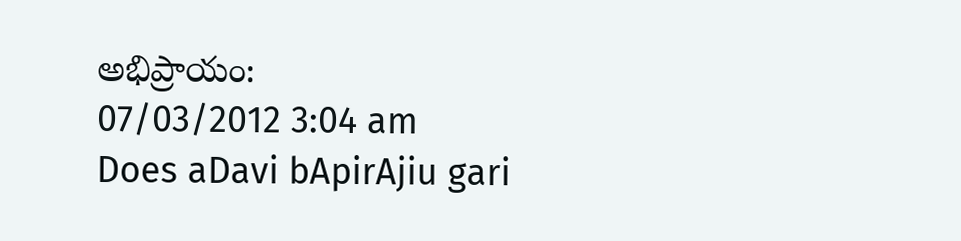అభిప్రాయం:
07/03/2012 3:04 am
Does aDavi bApirAjiu gari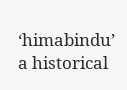‘himabindu’ a historical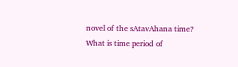novel of the sAtavAhana time? What is time period of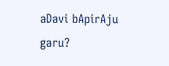aDavi bApirAju garu?